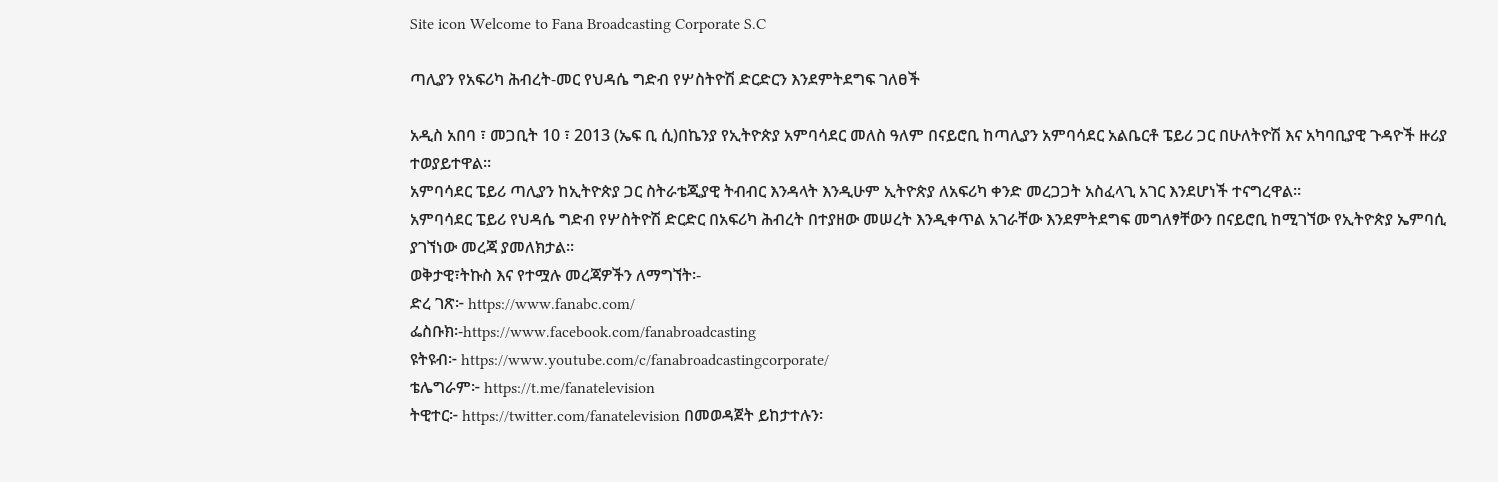Site icon Welcome to Fana Broadcasting Corporate S.C

ጣሊያን የአፍሪካ ሕብረት-መር የህዳሴ ግድብ የሦስትዮሽ ድርድርን እንደምትደግፍ ገለፀች

አዲስ አበባ ፣ መጋቢት 10 ፣ 2013 (ኤፍ ቢ ሲ)በኬንያ የኢትዮጵያ አምባሳደር መለስ ዓለም በናይሮቢ ከጣሊያን አምባሳደር አልቤርቶ ፔይሪ ጋር በሁለትዮሽ እና አካባቢያዊ ጉዳዮች ዙሪያ ተወያይተዋል።
አምባሳደር ፔይሪ ጣሊያን ከኢትዮጵያ ጋር ስትራቴጂያዊ ትብብር እንዳላት እንዲሁም ኢትዮጵያ ለአፍሪካ ቀንድ መረጋጋት አስፈላጊ አገር እንደሆነች ተናግረዋል።
አምባሳደር ፔይሪ የህዳሴ ግድብ የሦስትዮሽ ድርድር በአፍሪካ ሕብረት በተያዘው መሠረት እንዲቀጥል አገራቸው እንደምትደግፍ መግለፃቸውን በናይሮቢ ከሚገኘው የኢትዮጵያ ኤምባሲ ያገኘነው መረጃ ያመለክታል።
ወቅታዊ፣ትኩስ እና የተሟሉ መረጃዎችን ለማግኘት፡-
ድረ ገጽ፦ https://www.fanabc.com/
ፌስቡክ፡-https://www.facebook.com/fanabroadcasting
ዩትዩብ፦ https://www.youtube.com/c/fanabroadcastingcorporate/
ቴሌግራም፦ https://t.me/fanatelevision
ትዊተር፦ https://twitter.com/fanatelevision በመወዳጀት ይከታተሉን፡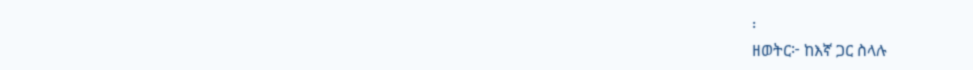፡
ዘወትር፦ ከእኛ ጋር ስላሉ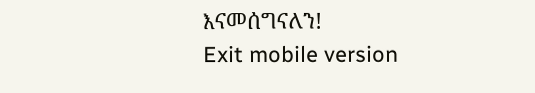እናመሰግናለን!
Exit mobile version